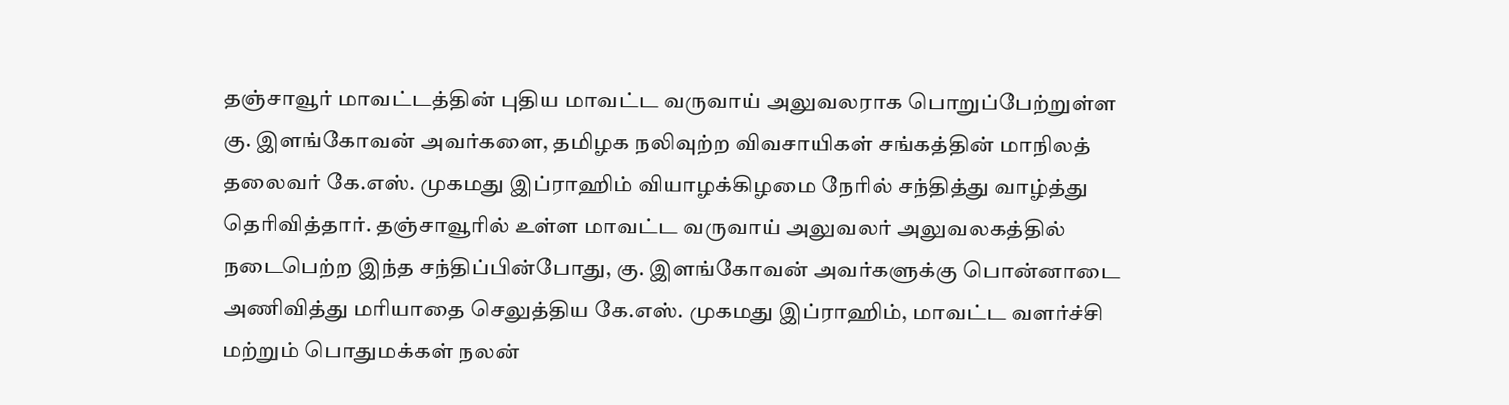தஞ்சாவூர் மாவட்டத்தின் புதிய மாவட்ட வருவாய் அலுவலராக பொறுப்பேற்றுள்ள கு. இளங்கோவன் அவர்களை, தமிழக நலிவுற்ற விவசாயிகள் சங்கத்தின் மாநிலத் தலைவர் கே.எஸ். முகமது இப்ராஹிம் வியாழக்கிழமை நேரில் சந்தித்து வாழ்த்து தெரிவித்தார். தஞ்சாவூரில் உள்ள மாவட்ட வருவாய் அலுவலர் அலுவலகத்தில் நடைபெற்ற இந்த சந்திப்பின்போது, கு. இளங்கோவன் அவர்களுக்கு பொன்னாடை அணிவித்து மரியாதை செலுத்திய கே.எஸ். முகமது இப்ராஹிம், மாவட்ட வளர்ச்சி மற்றும் பொதுமக்கள் நலன்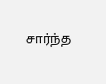சார்ந்த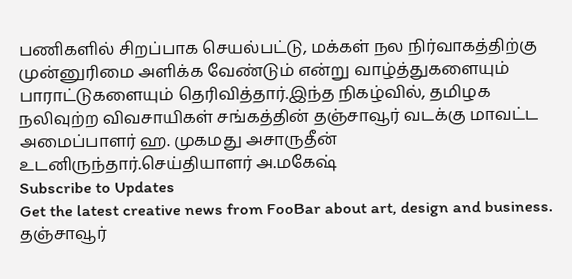பணிகளில் சிறப்பாக செயல்பட்டு, மக்கள் நல நிர்வாகத்திற்கு முன்னுரிமை அளிக்க வேண்டும் என்று வாழ்த்துகளையும் பாராட்டுகளையும் தெரிவித்தார்.இந்த நிகழ்வில், தமிழக நலிவுற்ற விவசாயிகள் சங்கத்தின் தஞ்சாவூர் வடக்கு மாவட்ட அமைப்பாளர் ஹ. முகமது அசாருதீன் உடனிருந்தார்.செய்தியாளர் அ.மகேஷ்
Subscribe to Updates
Get the latest creative news from FooBar about art, design and business.
தஞ்சாவூர்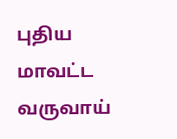புதிய மாவட்ட வருவாய்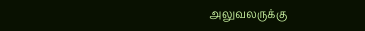அலுவலருக்கு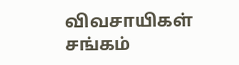விவசாயிகள் சங்கம்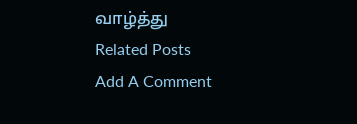வாழ்த்து
Related Posts
Add A Comment